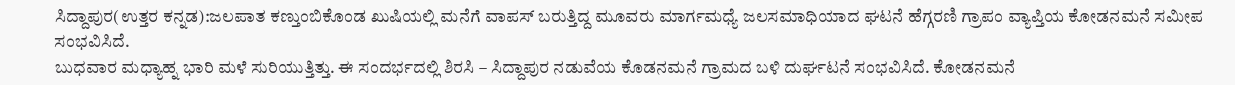ಸಿದ್ದಾಪುರ(ಉತ್ತರ ಕನ್ನಡ):ಜಲಪಾತ ಕಣ್ತುಂಬಿಕೊಂಡ ಖುಷಿಯಲ್ಲಿ ಮನೆಗೆ ವಾಪಸ್ ಬರುತ್ತಿದ್ದ ಮೂವರು ಮಾರ್ಗಮಧ್ಯೆ ಜಲಸಮಾಧಿಯಾದ ಘಟನೆ ಹೆಗ್ಗರಣಿ ಗ್ರಾಪಂ ವ್ಯಾಪ್ತಿಯ ಕೋಡನಮನೆ ಸಮೀಪ ಸಂಭವಿಸಿದೆ.
ಬುಧವಾರ ಮಧ್ಯಾಹ್ನ ಭಾರಿ ಮಳೆ ಸುರಿಯುತ್ತಿತ್ತು. ಈ ಸಂದರ್ಭದಲ್ಲಿ ಶಿರಸಿ – ಸಿದ್ದಾಪುರ ನಡುವೆಯ ಕೊಡನಮನೆ ಗ್ರಾಮದ ಬಳಿ ದುರ್ಘಟನೆ ಸಂಭವಿಸಿದೆ. ಕೋಡನಮನೆ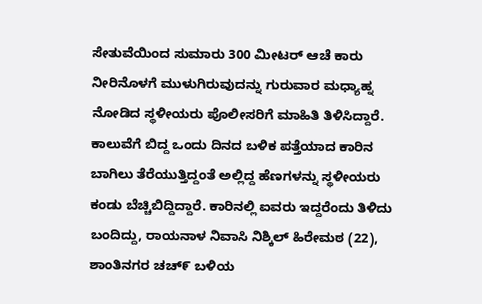ಸೇತುವೆಯಿಂದ ಸುಮಾರು 300 ಮೀಟರ್ ಆಚೆ ಕಾರು ನೀರಿನೊಳಗೆ ಮುಳುಗಿರುವುದನ್ನು ಗುರುವಾರ ಮಧ್ಯಾಹ್ನ ನೋಡಿದ ಸ್ಥಳೀಯರು ಪೊಲೀಸರಿಗೆ ಮಾಹಿತಿ ತಿಳಿಸಿದ್ದಾರೆ.
ಕಾಲುವೆಗೆ ಬಿದ್ದ ಒಂದು ದಿನದ ಬಳಿಕ ಪತ್ತೆಯಾದ ಕಾರಿನ ಬಾಗಿಲು ತೆರೆಯುತ್ತಿದ್ದಂತೆ ಅಲ್ಲಿದ್ದ ಹೆಣಗಳನ್ನು ಸ್ಥಳೀಯರು ಕಂಡು ಬೆಚ್ಚಿಬಿದ್ದಿದ್ದಾರೆ. ಕಾರಿನಲ್ಲಿ ಐವರು ಇದ್ದರೆಂದು ತಿಳಿದು ಬಂದಿದ್ದು, ರಾಯನಾಳ ನಿವಾಸಿ ನಿಶ್ಕಿಲ್ ಹಿರೇಮಠ (22), ಶಾಂತಿನಗರ ಚಚ್೯ ಬಳಿಯ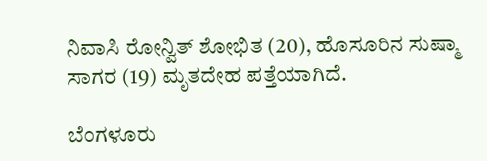ನಿವಾಸಿ ರೋನ್ವಿತ್ ಶೋಭಿತ (20), ಹೊಸೂರಿನ ಸುಷ್ಮಾ ಸಾಗರ (19) ಮೃತದೇಹ ಪತ್ತೆಯಾಗಿದೆ.

ಬೆಂಗಳೂರು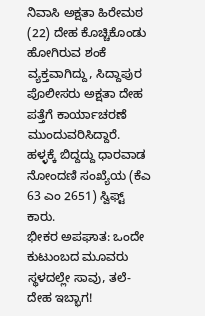ನಿವಾಸಿ ಅಕ್ಷತಾ ಹಿರೇಮಠ (22) ದೇಹ ಕೊಚ್ಚಿಕೊಂಡು ಹೋಗಿರುವ ಶಂಕೆ ವ್ಯಕ್ತವಾಗಿದ್ದು, ಸಿದ್ದಾಪುರ ಪೊಲೀಸರು ಅಕ್ಷತಾ ದೇಹ ಪತ್ತೆಗೆ ಕಾರ್ಯಾಚರಣೆ ಮುಂದುವರಿಸಿದ್ದಾರೆ. ಹಳ್ಳಕ್ಕೆ ಬಿದ್ದದ್ದು ಧಾರವಾಡ ನೋಂದಣಿ ಸಂಖ್ಯೆಯ (ಕೆಎ 63 ಎಂ 2651) ಸ್ವಿಫ್ಟ್ ಕಾರು.
ಭೀಕರ ಅಪಘಾತ: ಒಂದೇ ಕುಟುಂಬದ ಮೂವರು ಸ್ಥಳದಲ್ಲೇ ಸಾವು, ತಲೆ-ದೇಹ ಇಬ್ಭಾಗ!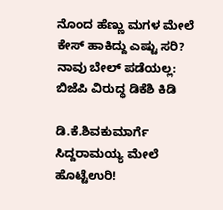ನೊಂದ ಹೆಣ್ಣು ಮಗಳ ಮೇಲೆ ಕೇಸ್ ಹಾಕಿದ್ದು ಎಷ್ಟು ಸರಿ? ನಾವು ಬೇಲ್ ಪಡೆಯಲ್ಲ: ಬಿಜೆಪಿ ವಿರುದ್ಧ ಡಿಕೆಶಿ ಕಿಡಿ

ಡಿ.ಕೆ.ಶಿವಕುಮಾರ್ಗೆ ಸಿದ್ದರಾಮಯ್ಯ ಮೇಲೆ ಹೊಟ್ಟೆಉರಿ!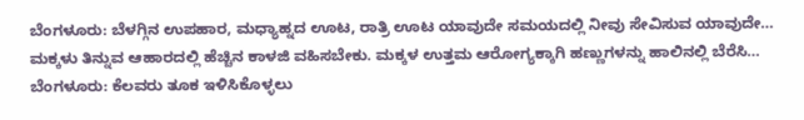ಬೆಂಗಳೂರು: ಬೆಳಗ್ಗಿನ ಉಪಹಾರ, ಮಧ್ಯಾಹ್ನದ ಊಟ, ರಾತ್ರಿ ಊಟ ಯಾವುದೇ ಸಮಯದಲ್ಲಿ ನೀವು ಸೇವಿಸುವ ಯಾವುದೇ…
ಮಕ್ಕಳು ತಿನ್ನುವ ಆಹಾರದಲ್ಲಿ ಹೆಚ್ಚಿನ ಕಾಳಜಿ ವಹಿಸಬೇಕು. ಮಕ್ಕಳ ಉತ್ತಮ ಆರೋಗ್ಯಕ್ಕಾಗಿ ಹಣ್ಣುಗಳನ್ನು ಹಾಲಿನಲ್ಲಿ ಬೆರೆಸಿ…
ಬೆಂಗಳೂರು: ಕೆಲವರು ತೂಕ ಇಳಿಸಿಕೊಳ್ಳಲು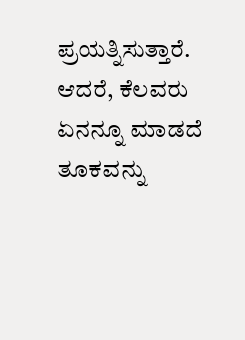ಪ್ರಯತ್ನಿಸುತ್ತಾರೆ. ಆದರೆ, ಕೆಲವರು ಏನನ್ನೂ ಮಾಡದೆ ತೂಕವನ್ನು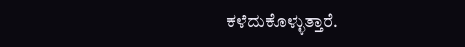ಕಳೆದುಕೊಳ್ಳುತ್ತಾರೆ.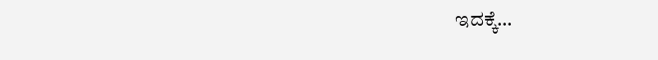ಇದಕ್ಕೆ…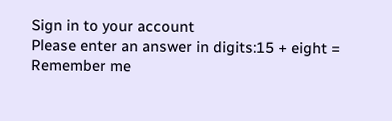Sign in to your account
Please enter an answer in digits:15 + eight =
Remember me